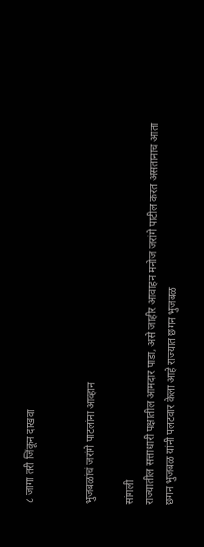८ जागा तरी जिंकून दाखवा


भुजबळांचं जरांगे पाटलांना आव्हान

सांगली
राज्यातील सत्ताधारी पक्षातील आमदार पाडा, असे जाहीर आवाहन मनोज जरांगे पाटील करत असतानाच आता छगन भुजबळ यांनी पलटवार केला आहे राज्यात छगन भुजबळ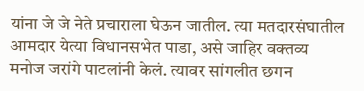यांना जे जे नेते प्रचाराला घेऊन जातील. त्या मतदारसंघातील आमदार येत्या विधानसभेत पाडा, असे जाहिर वक्तव्य मनोज जरांगे पाटलांनी केलं. त्यावर सांगलीत छगन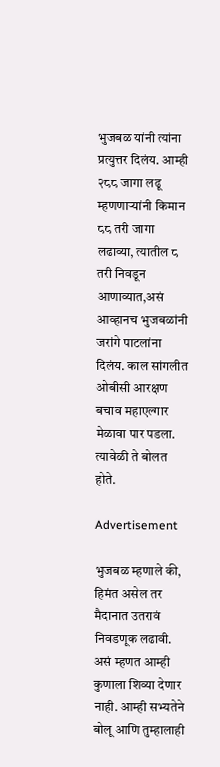भुजबळ यांनी त्यांना प्रत्युत्तर दिलंय. आम्ही २८८ जागा लढू म्हणणाऱ्यांनी किमान ८८ तरी जागा लढाव्या, त्यातील ८ तरी निवडून आणाव्यात,असं आव्हानच भुजबळांनी जरांगे पाटलांना दिलंय. काल सांगलीत ओबीसी आरक्षण बचाव महाएल्गार मेळावा पार पडला. त्यावेळी ते बोलत होते.

Advertisement

भुजबळ म्हणाले की, हिमंत असेल तर मैदानात उतरावं निवडणूक लढावी. असं म्हणत आम्ही कुणाला शिव्या देणार नाही. आम्ही सभ्यतेने बोलू आणि तुम्हालाही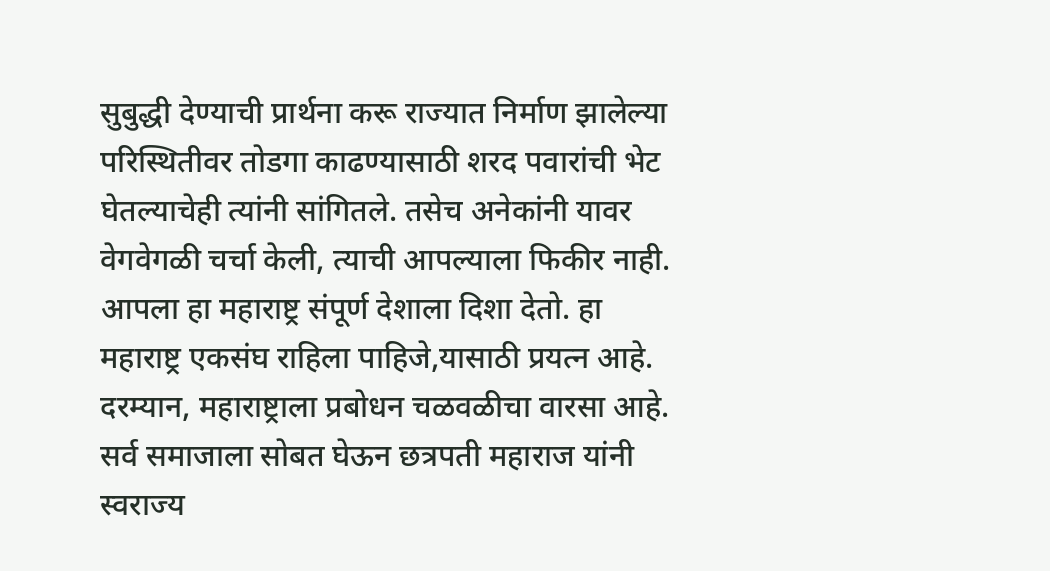सुबुद्धी देण्याची प्रार्थना करू राज्यात निर्माण झालेल्या परिस्थितीवर तोडगा काढण्यासाठी शरद पवारांची भेट घेतल्याचेही त्यांनी सांगितले. तसेच अनेकांनी यावर वेगवेगळी चर्चा केली, त्याची आपल्याला फिकीर नाही. आपला हा महाराष्ट्र संपूर्ण देशाला दिशा देतो. हा महाराष्ट्र एकसंघ राहिला पाहिजे,यासाठी प्रयत्न आहे.
दरम्यान, महाराष्ट्राला प्रबोधन चळवळीचा वारसा आहे. सर्व समाजाला सोबत घेऊन छत्रपती महाराज यांनी स्वराज्य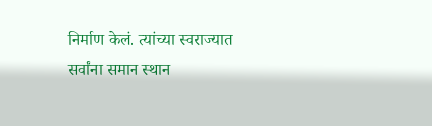निर्माण केलं. त्यांच्या स्वराज्यात सर्वांना समान स्थान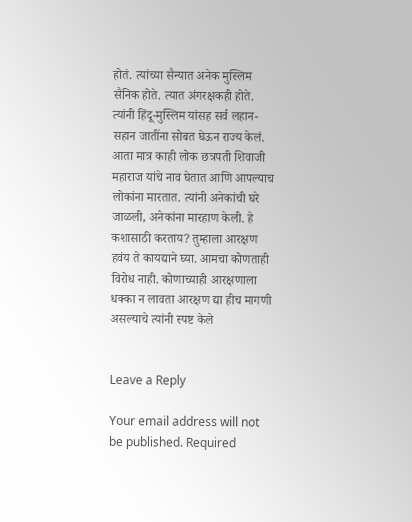होतं. त्यांच्या सैन्यात अनेक मुस्लिम सैनिक होते. त्यात अंगरक्षकही होते. त्यांनी हिंदू-मुस्लिम यांसह सर्व लहान-सहान जातींना सोबत घेऊन राज्य केलं. आता मात्र काही लोक छत्रपती शिवाजी महाराज यांचे नाव घेतात आणि आपल्याच लोकांना मारतात. त्यांनी अनेकांची घरे जाळली, अनेकांना मारहाण केली. हे कशासाठी करताय? तुम्हाला आरक्षण हवंय ते कायद्याने घ्या. आमचा कोणताही विरोध नाही. कोणाच्याही आरक्षणाला धक्का न लावता आरक्षण द्या हीच मागणी असल्याचे त्यांनी स्पष्ट केले


Leave a Reply

Your email address will not be published. Required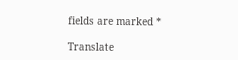fields are marked *

Translate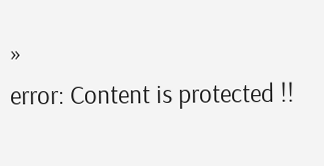»
error: Content is protected !!